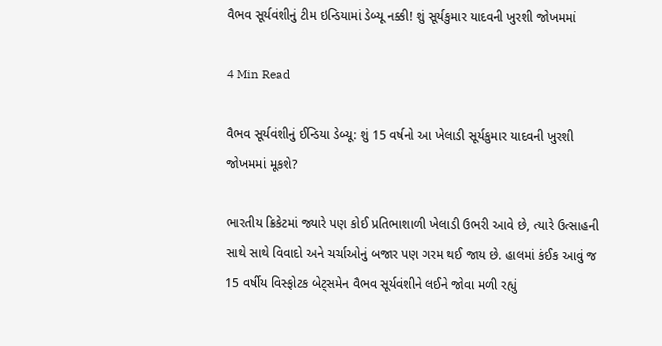વૈભવ સૂર્યવંશીનું ટીમ ઇન્ડિયામાં ડેબ્યૂ નક્કી! શું સૂર્યકુમાર યાદવની ખુરશી જોખમમાં

4 Min Read

વૈભવ સૂર્યવંશીનું ઈન્ડિયા ડેબ્યૂ: શું 15 વર્ષનો આ ખેલાડી સૂર્યકુમાર યાદવની ખુરશી જોખમમાં મૂકશે?

ભારતીય ક્રિકેટમાં જ્યારે પણ કોઈ પ્રતિભાશાળી ખેલાડી ઉભરી આવે છે, ત્યારે ઉત્સાહની સાથે સાથે વિવાદો અને ચર્ચાઓનું બજાર પણ ગરમ થઈ જાય છે. હાલમાં કંઈક આવું જ 15 વર્ષીય વિસ્ફોટક બેટ્સમેન વૈભવ સૂર્યવંશીને લઈને જોવા મળી રહ્યું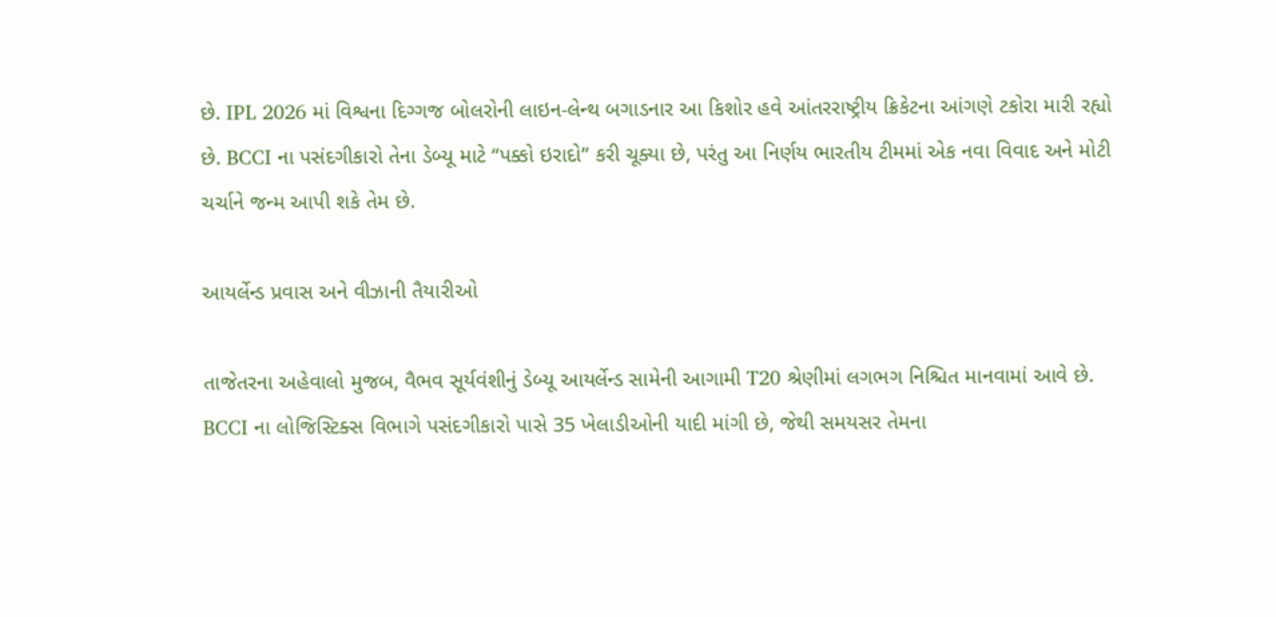છે. IPL 2026 માં વિશ્વના દિગ્ગજ બોલરોની લાઇન-લેન્થ બગાડનાર આ કિશોર હવે આંતરરાષ્ટ્રીય ક્રિકેટના આંગણે ટકોરા મારી રહ્યો છે. BCCI ના પસંદગીકારો તેના ડેબ્યૂ માટે “પક્કો ઇરાદો” કરી ચૂક્યા છે, પરંતુ આ નિર્ણય ભારતીય ટીમમાં એક નવા વિવાદ અને મોટી ચર્ચાને જન્મ આપી શકે તેમ છે.

આયર્લેન્ડ પ્રવાસ અને વીઝાની તૈયારીઓ

તાજેતરના અહેવાલો મુજબ, વૈભવ સૂર્યવંશીનું ડેબ્યૂ આયર્લેન્ડ સામેની આગામી T20 શ્રેણીમાં લગભગ નિશ્ચિત માનવામાં આવે છે. BCCI ના લોજિસ્ટિક્સ વિભાગે પસંદગીકારો પાસે 35 ખેલાડીઓની યાદી માંગી છે, જેથી સમયસર તેમના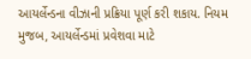આયર્લેન્ડના વીઝાની પ્રક્રિયા પૂર્ણ કરી શકાય. નિયમ મુજબ, આયર્લેન્ડમાં પ્રવેશવા માટે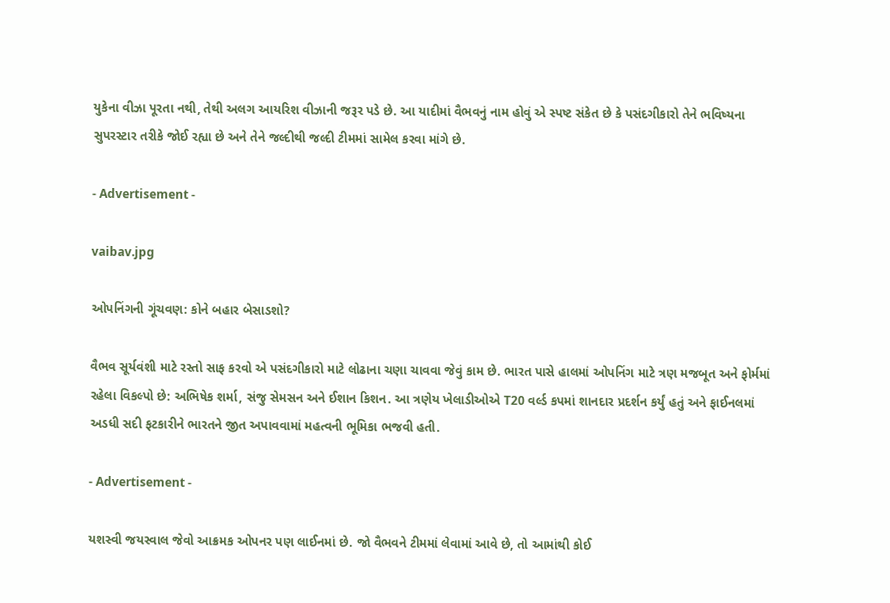યુકેના વીઝા પૂરતા નથી, તેથી અલગ આયરિશ વીઝાની જરૂર પડે છે. આ યાદીમાં વૈભવનું નામ હોવું એ સ્પષ્ટ સંકેત છે કે પસંદગીકારો તેને ભવિષ્યના સુપરસ્ટાર તરીકે જોઈ રહ્યા છે અને તેને જલ્દીથી જલ્દી ટીમમાં સામેલ કરવા માંગે છે.

- Advertisement -

vaibav.jpg

ઓપનિંગની ગૂંચવણ: કોને બહાર બેસાડશો?

વૈભવ સૂર્યવંશી માટે રસ્તો સાફ કરવો એ પસંદગીકારો માટે લોઢાના ચણા ચાવવા જેવું કામ છે. ભારત પાસે હાલમાં ઓપનિંગ માટે ત્રણ મજબૂત અને ફોર્મમાં રહેલા વિકલ્પો છે: અભિષેક શર્મા, સંજુ સેમસન અને ઈશાન કિશન. આ ત્રણેય ખેલાડીઓએ T20 વર્લ્ડ કપમાં શાનદાર પ્રદર્શન કર્યું હતું અને ફાઈનલમાં અડધી સદી ફટકારીને ભારતને જીત અપાવવામાં મહત્વની ભૂમિકા ભજવી હતી.

- Advertisement -

યશસ્વી જયસ્વાલ જેવો આક્રમક ઓપનર પણ લાઈનમાં છે. જો વૈભવને ટીમમાં લેવામાં આવે છે, તો આમાંથી કોઈ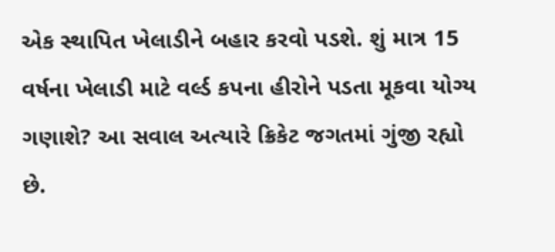એક સ્થાપિત ખેલાડીને બહાર કરવો પડશે. શું માત્ર 15 વર્ષના ખેલાડી માટે વર્લ્ડ કપના હીરોને પડતા મૂકવા યોગ્ય ગણાશે? આ સવાલ અત્યારે ક્રિકેટ જગતમાં ગુંજી રહ્યો છે.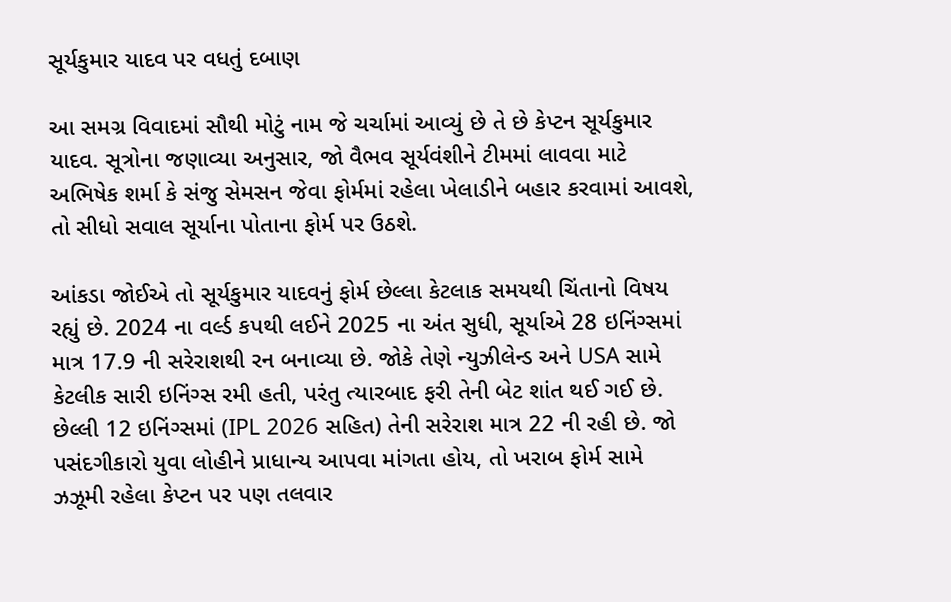સૂર્યકુમાર યાદવ પર વધતું દબાણ

આ સમગ્ર વિવાદમાં સૌથી મોટું નામ જે ચર્ચામાં આવ્યું છે તે છે કેપ્ટન સૂર્યકુમાર યાદવ. સૂત્રોના જણાવ્યા અનુસાર, જો વૈભવ સૂર્યવંશીને ટીમમાં લાવવા માટે અભિષેક શર્મા કે સંજુ સેમસન જેવા ફોર્મમાં રહેલા ખેલાડીને બહાર કરવામાં આવશે, તો સીધો સવાલ સૂર્યાના પોતાના ફોર્મ પર ઉઠશે.

આંકડા જોઈએ તો સૂર્યકુમાર યાદવનું ફોર્મ છેલ્લા કેટલાક સમયથી ચિંતાનો વિષય રહ્યું છે. 2024 ના વર્લ્ડ કપથી લઈને 2025 ના અંત સુધી, સૂર્યાએ 28 ઇનિંગ્સમાં માત્ર 17.9 ની સરેરાશથી રન બનાવ્યા છે. જોકે તેણે ન્યુઝીલેન્ડ અને USA સામે કેટલીક સારી ઇનિંગ્સ રમી હતી, પરંતુ ત્યારબાદ ફરી તેની બેટ શાંત થઈ ગઈ છે. છેલ્લી 12 ઇનિંગ્સમાં (IPL 2026 સહિત) તેની સરેરાશ માત્ર 22 ની રહી છે. જો પસંદગીકારો યુવા લોહીને પ્રાધાન્ય આપવા માંગતા હોય, તો ખરાબ ફોર્મ સામે ઝઝૂમી રહેલા કેપ્ટન પર પણ તલવાર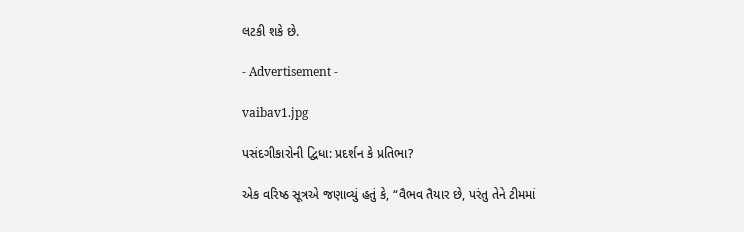લટકી શકે છે.

- Advertisement -

vaibav1.jpg

પસંદગીકારોની દ્વિધા: પ્રદર્શન કે પ્રતિભા?

એક વરિષ્ઠ સૂત્રએ જણાવ્યું હતું કે, “વૈભવ તૈયાર છે, પરંતુ તેને ટીમમાં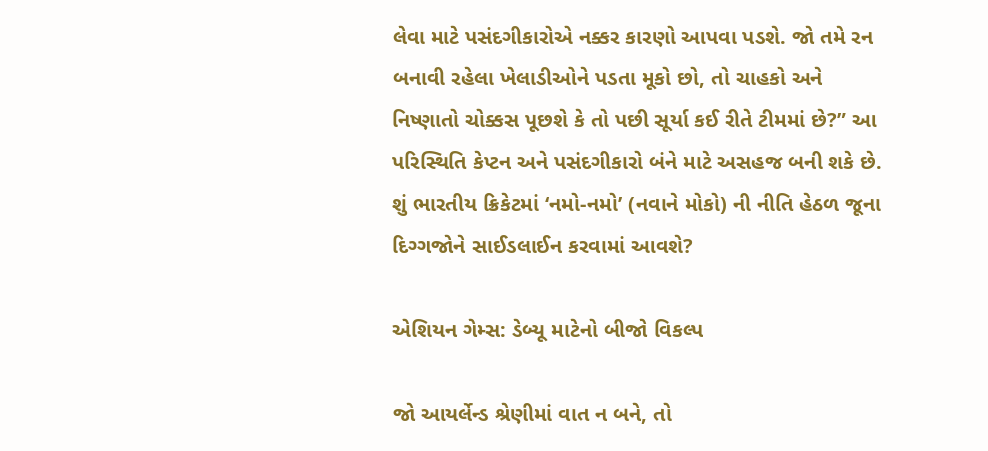લેવા માટે પસંદગીકારોએ નક્કર કારણો આપવા પડશે. જો તમે રન બનાવી રહેલા ખેલાડીઓને પડતા મૂકો છો, તો ચાહકો અને નિષ્ણાતો ચોક્કસ પૂછશે કે તો પછી સૂર્યા કઈ રીતે ટીમમાં છે?” આ પરિસ્થિતિ કેપ્ટન અને પસંદગીકારો બંને માટે અસહજ બની શકે છે. શું ભારતીય ક્રિકેટમાં ‘નમો-નમો’ (નવાને મોકો) ની નીતિ હેઠળ જૂના દિગ્ગજોને સાઈડલાઈન કરવામાં આવશે?

એશિયન ગેમ્સ: ડેબ્યૂ માટેનો બીજો વિકલ્પ

જો આયર્લેન્ડ શ્રેણીમાં વાત ન બને, તો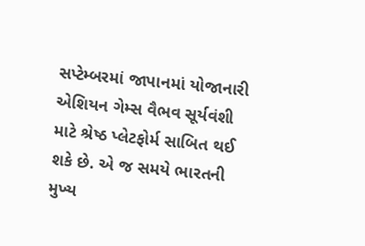સપ્ટેમ્બરમાં જાપાનમાં યોજાનારી એશિયન ગેમ્સ વૈભવ સૂર્યવંશી માટે શ્રેષ્ઠ પ્લેટફોર્મ સાબિત થઈ શકે છે. એ જ સમયે ભારતની મુખ્ય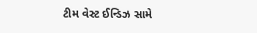ટીમ વેસ્ટ ઈન્ડિઝ સામે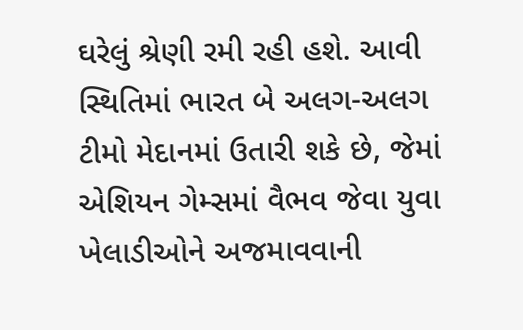ઘરેલું શ્રેણી રમી રહી હશે. આવી સ્થિતિમાં ભારત બે અલગ-અલગ ટીમો મેદાનમાં ઉતારી શકે છે, જેમાં એશિયન ગેમ્સમાં વૈભવ જેવા યુવા ખેલાડીઓને અજમાવવાની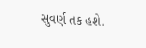સુવર્ણ તક હશે.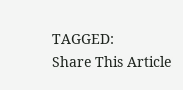TAGGED:
Share This Article